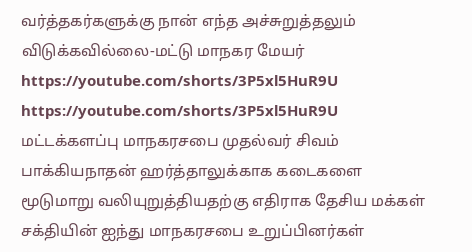வர்த்தகர்களுக்கு நான் எந்த அச்சுறுத்தலும் விடுக்கவில்லை-மட்டு மாநகர மேயர்
https://youtube.com/shorts/3P5xl5HuR9U
https://youtube.com/shorts/3P5xl5HuR9U
மட்டக்களப்பு மாநகரசபை முதல்வர் சிவம் பாக்கியநாதன் ஹர்த்தாலுக்காக கடைகளை மூடுமாறு வலியுறுத்தியதற்கு எதிராக தேசிய மக்கள் சக்தியின் ஐந்து மாநகரசபை உறுப்பினர்கள்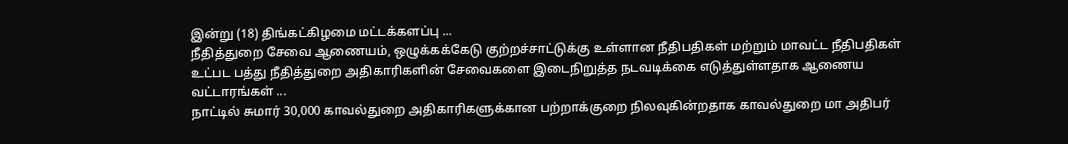இன்று (18) திங்கட்கிழமை மட்டக்களப்பு ...
நீதித்துறை சேவை ஆணையம், ஒழுக்கக்கேடு குற்றச்சாட்டுக்கு உள்ளான நீதிபதிகள் மற்றும் மாவட்ட நீதிபதிகள் உட்பட பத்து நீதித்துறை அதிகாரிகளின் சேவைகளை இடைநிறுத்த நடவடிக்கை எடுத்துள்ளதாக ஆணைய வட்டாரங்கள் ...
நாட்டில் சுமார் 30,000 காவல்துறை அதிகாரிகளுக்கான பற்றாக்குறை நிலவுகின்றதாக காவல்துறை மா அதிபர்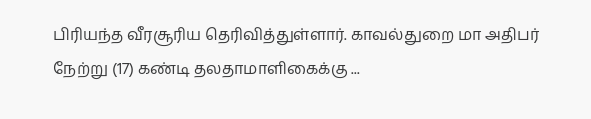பிரியந்த வீரசூரிய தெரிவித்துள்ளார். காவல்துறை மா அதிபர் நேற்று (17) கண்டி தலதாமாளிகைக்கு ...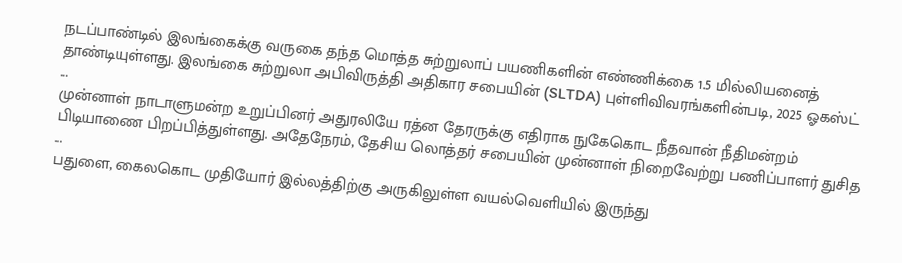நடப்பாண்டில் இலங்கைக்கு வருகை தந்த மொத்த சுற்றுலாப் பயணிகளின் எண்ணிக்கை 1.5 மில்லியனைத் தாண்டியுள்ளது. இலங்கை சுற்றுலா அபிவிருத்தி அதிகார சபையின் (SLTDA) புள்ளிவிவரங்களின்படி, 2025 ஓகஸ்ட் ...
முன்னாள் நாடாளுமன்ற உறுப்பினர் அதுரலியே ரத்ன தேரருக்கு எதிராக நுகேகொட நீதவான் நீதிமன்றம் பிடியாணை பிறப்பித்துள்ளது. அதேநேரம், தேசிய லொத்தர் சபையின் முன்னாள் நிறைவேற்று பணிப்பாளர் துசித ...
பதுளை, கைலகொட முதியோர் இல்லத்திற்கு அருகிலுள்ள வயல்வெளியில் இருந்து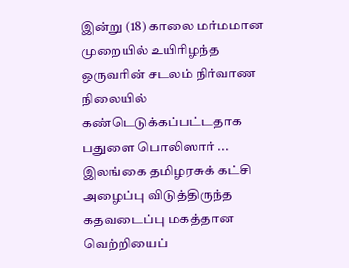இன்று (18) காலை மர்மமான முறையில் உயிரிழந்த ஒருவரின் சடலம் நிர்வாண நிலையில் கண்டெடுக்கப்பட்டதாக பதுளை பொலிஸார் ...
இலங்கை தமிழரசுக் கட்சி அழைப்பு விடுத்திருந்த கதவடைப்பு மகத்தான வெற்றியைப்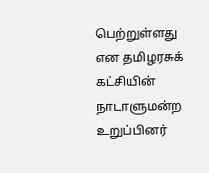பெற்றுள்ளது என தமிழரசுக் கட்சியின் நாடாளுமன்ற உறுப்பினர்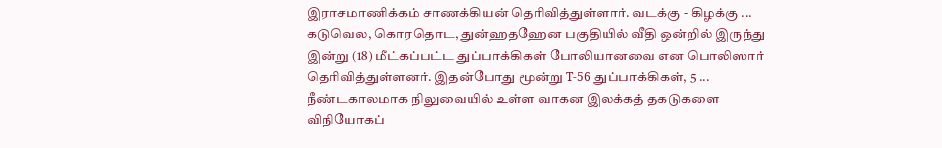இராசமாணிக்கம் சாணக்கியன் தெரிவித்துள்ளார். வடக்கு - கிழக்கு ...
கடுவெல, கொரதொட, துன்ஹதஹேன பகுதியில் வீதி ஒன்றில் இருந்து இன்று (18) மீட்கப்பட்ட துப்பாக்கிகள் போலியானவை என பொலிஸார் தெரிவித்துள்ளனர். இதன்போது மூன்று T-56 துப்பாக்கிகள், 5 ...
நீண்டகாலமாக நிலுவையில் உள்ள வாகன இலக்கத் தகடுகளை விநியோகப்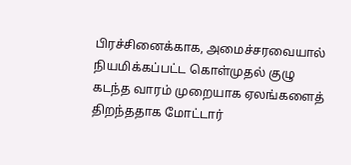பிரச்சினைக்காக, அமைச்சரவையால் நியமிக்கப்பட்ட கொள்முதல் குழு கடந்த வாரம் முறையாக ஏலங்களைத் திறந்ததாக மோட்டார்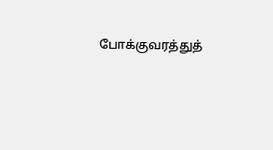போக்குவரத்துத்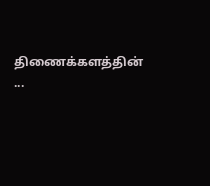திணைக்களத்தின் ...